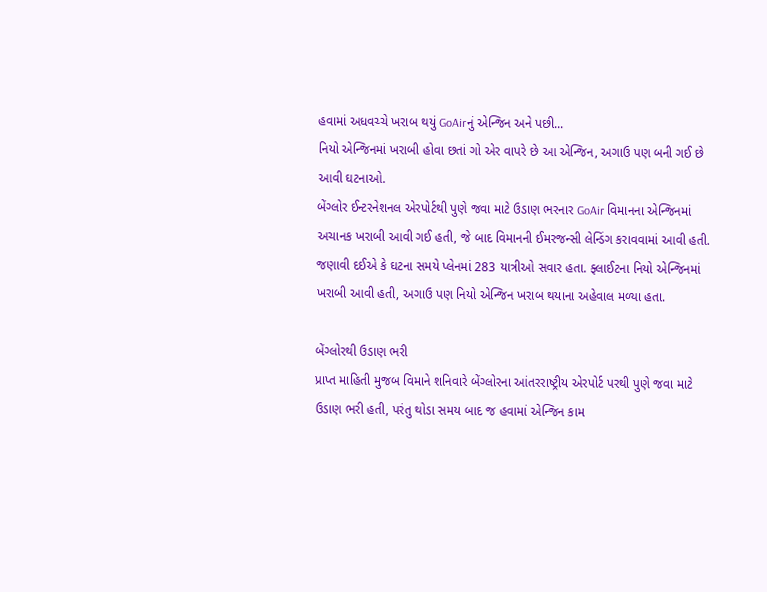હવામાં અધવચ્ચે ખરાબ થયું GoAirનું એન્જિન અને પછી...
નિયો એન્જિનમાં ખરાબી હોવા છતાં ગો એર વાપરે છે આ એન્જિન, અગાઉ પણ બની ગઈ છે આવી ઘટનાઓ.
બેંગ્લોર ઈન્ટરનેશનલ એરપોર્ટથી પુણે જવા માટે ઉડાણ ભરનાર GoAir વિમાનના એન્જિનમાં અચાનક ખરાબી આવી ગઈ હતી, જે બાદ વિમાનની ઈમરજન્સી લેન્ડિંગ કરાવવામાં આવી હતી. જણાવી દઈએ કે ઘટના સમયે પ્લેનમાં 283 યાત્રીઓ સવાર હતા. ફ્લાઈટના નિયો એન્જિનમાં ખરાબી આવી હતી, અગાઉ પણ નિયો એન્જિન ખરાબ થયાના અહેવાલ મળ્યા હતા.

બેંગ્લોરથી ઉડાણ ભરી
પ્રાપ્ત માહિતી મુજબ વિમાને શનિવારે બેંગ્લોરના આંતરરાષ્ટ્રીય એરપોર્ટ પરથી પુણે જવા માટે ઉડાણ ભરી હતી, પરંતુ થોડા સમય બાદ જ હવામાં એન્જિન કામ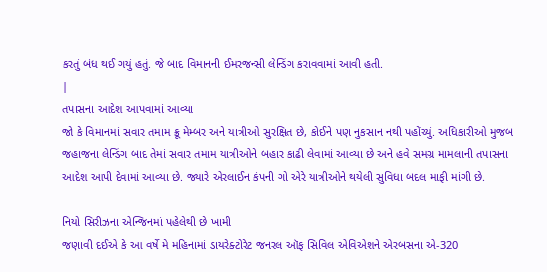કરતું બંધ થઈ ગયું હતું. જે બાદ વિમાનની ઈમરજન્સી લેન્ડિંગ કરાવવામાં આવી હતી.
|
તપાસના આદેશ આપવામાં આવ્યા
જો કે વિમાનમાં સવાર તમામ ક્રૂ મેમ્બર અને યાત્રીઓ સુરક્ષિત છે, કોઈને પણ નુકસાન નથી પહોંચ્યું. અધિકારીઓ મુજબ જહાજના લેન્ડિંગ બાદ તેમાં સવાર તમામ યાત્રીઓને બહાર કાઢી લેવામાં આવ્યા છે અને હવે સમગ્ર મામલાની તપાસના આદેશ આપી દેવામાં આવ્યા છે. જ્યારે એરલાઈન કંપની ગો એરે યાત્રીઓને થયેલી સુવિધા બદલ માફી માંગી છે.

નિયો સિરીઝના એન્જિનમાં પહેલેથી છે ખામી
જણાવી દઈએ કે આ વર્ષે મે મહિનામાં ડાયરેક્ટોરેટ જનરલ ઑફ સિવિલ એવિએશને એરબસના એ-320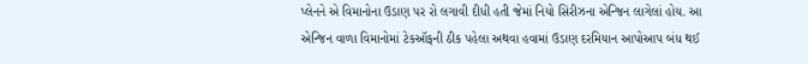પ્લેનને એ વિમાનોના ઉડાણ પર રો લગાવી દીધી હતી જેમાં નિયો સિરીઝના એન્જિન લાગેલાં હોય. આ એન્જિન વાળા વિમાનોમાં ટેકઑફની ઠીક પહેલા અથવા હવામાં ઉડાણ દરમિયાન આપોઆપ બંધ થઈ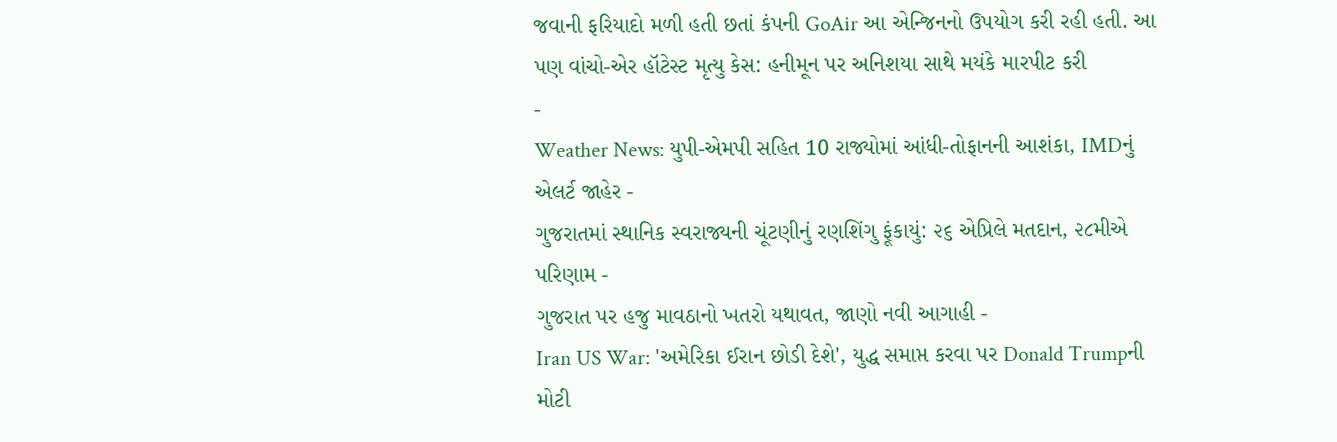જવાની ફરિયાદો મળી હતી છતાં કંપની GoAir આ એન્જિનનો ઉપયોગ કરી રહી હતી. આ પણ વાંચો-એર હૉટેસ્ટ મૃત્યુ કેસ: હનીમૂન પર અનિશયા સાથે મયંકે મારપીટ કરી
-
Weather News: યુપી-એમપી સહિત 10 રાજ્યોમાં આંધી-તોફાનની આશંકા, IMDનું એલર્ટ જાહેર -
ગુજરાતમાં સ્થાનિક સ્વરાજ્યની ચૂંટણીનું રણશિંગુ ફૂંકાયું: ૨૬ એપ્રિલે મતદાન, ૨૮મીએ પરિણામ -
ગુજરાત પર હજુ માવઠાનો ખતરો યથાવત, જાણો નવી આગાહી -
Iran US War: 'અમેરિકા ઈરાન છોડી દેશે', યુદ્ધ સમાપ્ત કરવા પર Donald Trumpની મોટી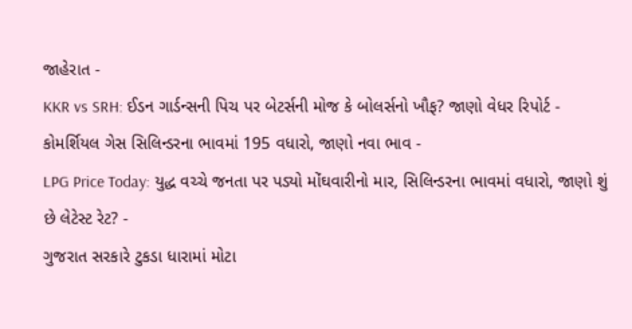જાહેરાત -
KKR vs SRH: ઈડન ગાર્ડન્સની પિચ પર બેટર્સની મોજ કે બોલર્સનો ખૌફ? જાણો વેધર રિપોર્ટ -
કોમર્શિયલ ગેસ સિલિન્ડરના ભાવમાં 195 વધારો, જાણો નવા ભાવ -
LPG Price Today: યુદ્ધ વચ્ચે જનતા પર પડ્યો મોંઘવારીનો માર, સિલિન્ડરના ભાવમાં વધારો, જાણો શું છે લેટેસ્ટ રેટ? -
ગુજરાત સરકારે ટુકડા ધારામાં મોટા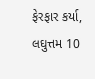ફેરફાર કર્યા, લઘુત્તમ 10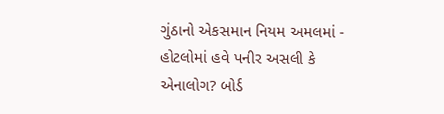ગુંઠાનો એકસમાન નિયમ અમલમાં -
હોટલોમાં હવે પનીર અસલી કે એનાલોગ? બોર્ડ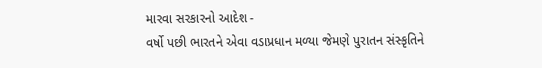મારવા સરકારનો આદેશ -
વર્ષો પછી ભારતને એવા વડાપ્રધાન મળ્યા જેમણે પુરાતન સંસ્કૃતિને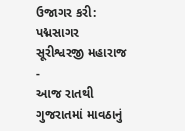ઉજાગર કરી: પદ્મસાગર સૂરીશ્વરજી મહારાજ -
આજ રાતથી ગુજરાતમાં માવઠાનું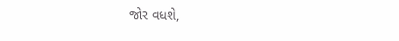જોર વધશે,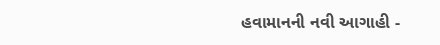હવામાનની નવી આગાહી -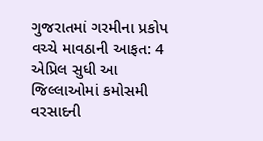ગુજરાતમાં ગરમીના પ્રકોપ વચ્ચે માવઠાની આફત: 4 એપ્રિલ સુધી આ જિલ્લાઓમાં કમોસમી વરસાદની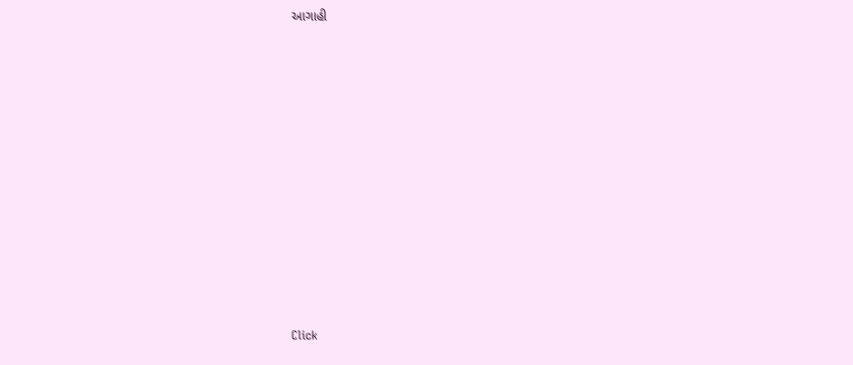આગાહી












Click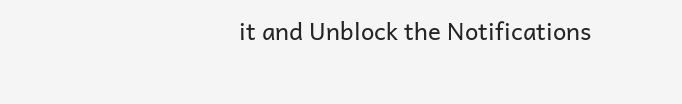it and Unblock the Notifications